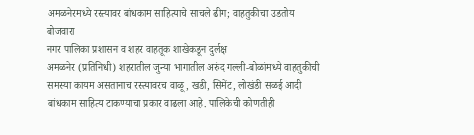अमळनेरमध्ये रस्त्यावर बांधकाम साहित्याचे साचले ढीग; वाहतुकीचा उडतोय बोजवारा
नगर पालिका प्रशासन व शहर वाहतूक शाखेकडून दुर्लक्ष
अमळनेर (प्रतिनिधी) शहरातील जुन्या भागातील अरुंद गल्ली-बोळांमध्ये वाहतुकीची समस्या कायम असतानाच रस्त्यावरच वाळू, खडी, सिमेंट, लोखंडी सळई आदी बांधकाम साहित्य टाकण्याचा प्रकार वाढला आहे. पालिकेची कोणतीही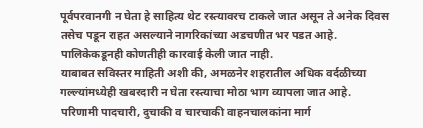पूर्वपरवानगी न घेता हे साहित्य थेट रस्त्यावरच टाकले जात असून ते अनेक दिवस तसेच पडून राहत असल्याने नागरिकांच्या अडचणीत भर पडत आहे. पालिकेकडूनही कोणतीही कारवाई केली जात नाही.
याबाबत सविस्तर माहिती अशी की, अमळनेर शहरातील अधिक वर्दळीच्या गल्ल्यांमध्येही खबरदारी न घेता रस्त्याचा मोठा भाग व्यापला जात आहे. परिणामी पादचारी, दुचाकी व चारचाकी वाहनचालकांना मार्ग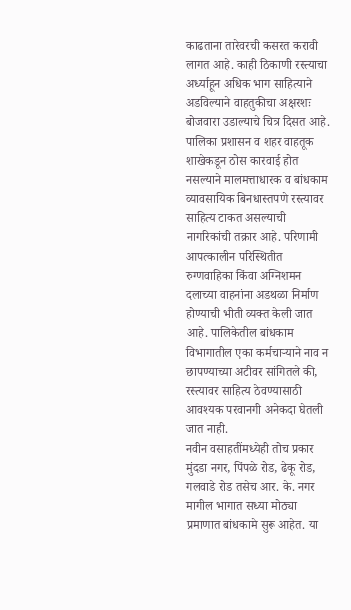काढताना तारेवरची कसरत करावी लागत आहे. काही ठिकाणी रस्त्याचा अर्ध्याहून अधिक भाग साहित्याने अडविल्याने वाहतुकीचा अक्षरशः बोजवारा उडाल्याचे चित्र दिसत आहे. पालिका प्रशासन व शहर वाहतूक शाखेकडून ठोस कारवाई होत नसल्याने मालमत्ताधारक व बांधकाम व्यावसायिक बिनधास्तपणे रस्त्यावर साहित्य टाकत असल्याची नागरिकांची तक्रार आहे. परिणामी आपत्कालीन परिस्थितीत रुग्णवाहिका किंवा अग्निशमन दलाच्या वाहनांना अडथळा निर्माण होण्याची भीती व्यक्त केली जात आहे. पालिकेतील बांधकाम विभागातील एका कर्मचाऱ्याने नाव न छापण्याच्या अटीवर सांगितले की, रस्त्यावर साहित्य ठेवण्यासाठी आवश्यक परवानगी अनेकदा घेतली जात नाही.
नवीन वसाहतींमध्येही तोच प्रकार
मुंदडा नगर, पिंपळे रोड, ढेकू रोड, गलवाडे रोड तसेच आर. के. नगर मागील भागात सध्या मोठ्या प्रमाणात बांधकामे सुरू आहेत. या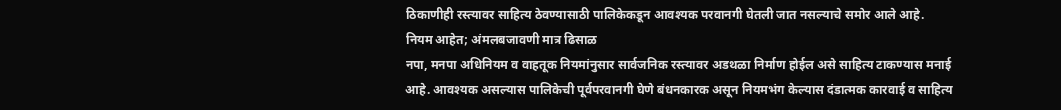ठिकाणीही रस्त्यावर साहित्य ठेवण्यासाठी पालिकेकडून आवश्यक परवानगी घेतली जात नसल्याचे समोर आले आहे.
नियम आहेत; अंमलबजावणी मात्र ढिसाळ
नपा, मनपा अधिनियम व वाहतूक नियमांनुसार सार्वजनिक रस्त्यावर अडथळा निर्माण होईल असे साहित्य टाकण्यास मनाई आहे. आवश्यक असल्यास पालिकेची पूर्वपरवानगी घेणे बंधनकारक असून नियमभंग केल्यास दंडात्मक कारवाई व साहित्य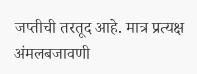जप्तीची तरतूद आहे. मात्र प्रत्यक्ष अंमलबजावणी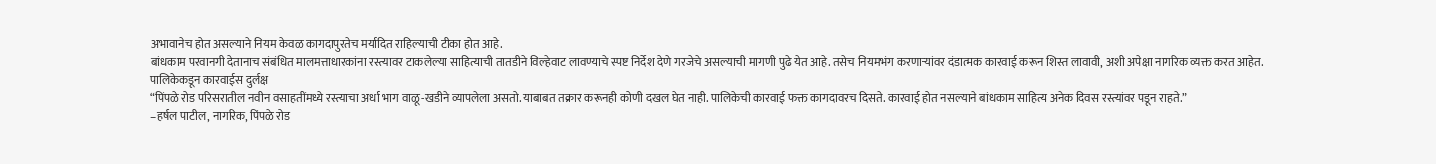अभावानेच होत असल्याने नियम केवळ कागदापुरतेच मर्यादित राहिल्याची टीका होत आहे.
बांधकाम परवानगी देतानाच संबंधित मालमत्ताधारकांना रस्त्यावर टाकलेल्या साहित्याची तातडीने विल्हेवाट लावण्याचे स्पष्ट निर्देश देणे गरजेचे असल्याची मागणी पुढे येत आहे. तसेच नियमभंग करणाऱ्यांवर दंडात्मक कारवाई करून शिस्त लावावी, अशी अपेक्षा नागरिक व्यक्त करत आहेत.
पालिकेकडून कारवाईस दुर्लक्ष
“पिंपळे रोड परिसरातील नवीन वसाहतींमध्ये रस्त्याचा अर्धा भाग वाळू-खडीने व्यापलेला असतो. याबाबत तक्रार करूनही कोणी दखल घेत नाही. पालिकेची कारवाई फक्त कागदावरच दिसते. कारवाई होत नसल्याने बांधकाम साहित्य अनेक दिवस रस्त्यांवर पडून राहते.”
–हर्षल पाटील, नागरिक, पिंपळे रोड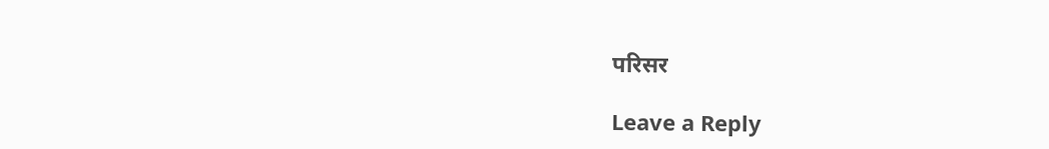परिसर

Leave a Reply